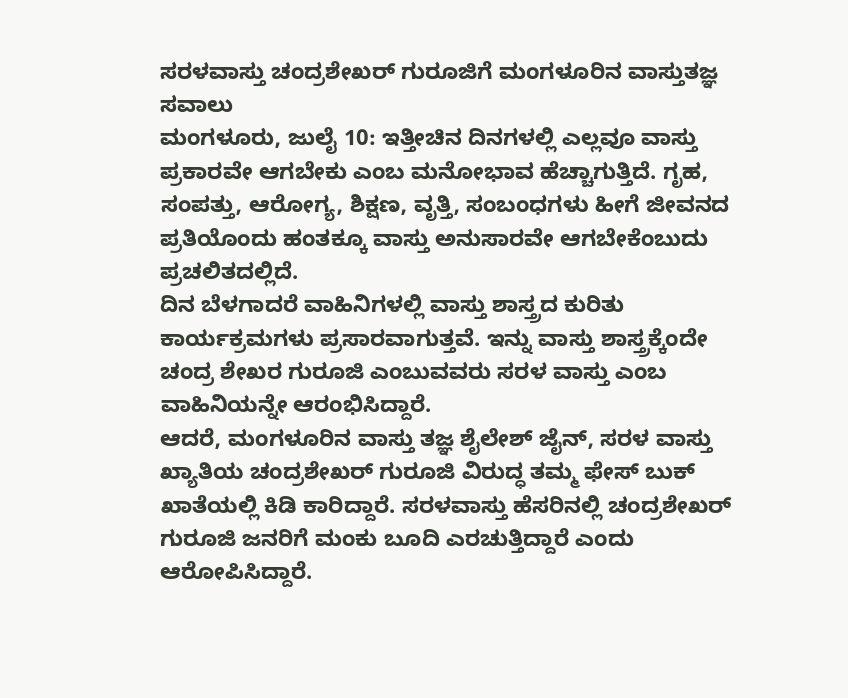ಸರಳವಾಸ್ತು ಚಂದ್ರಶೇಖರ್ ಗುರೂಜಿಗೆ ಮಂಗಳೂರಿನ ವಾಸ್ತುತಜ್ಞ ಸವಾಲು
ಮಂಗಳೂರು, ಜುಲೈ 10: ಇತ್ತೀಚಿನ ದಿನಗಳಲ್ಲಿ ಎಲ್ಲವೂ ವಾಸ್ತು ಪ್ರಕಾರವೇ ಆಗಬೇಕು ಎಂಬ ಮನೋಭಾವ ಹೆಚ್ಚಾಗುತ್ತಿದೆ. ಗೃಹ, ಸಂಪತ್ತು, ಆರೋಗ್ಯ, ಶಿಕ್ಷಣ, ವೃತ್ತಿ, ಸಂಬಂಧಗಳು ಹೀಗೆ ಜೀವನದ ಪ್ರತಿಯೊಂದು ಹಂತಕ್ಕೂ ವಾಸ್ತು ಅನುಸಾರವೇ ಆಗಬೇಕೆಂಬುದು ಪ್ರಚಲಿತದಲ್ಲಿದೆ.
ದಿನ ಬೆಳಗಾದರೆ ವಾಹಿನಿಗಳಲ್ಲಿ ವಾಸ್ತು ಶಾಸ್ತ್ರದ ಕುರಿತು ಕಾರ್ಯಕ್ರಮಗಳು ಪ್ರಸಾರವಾಗುತ್ತವೆ. ಇನ್ನು ವಾಸ್ತು ಶಾಸ್ತ್ರಕ್ಕೆಂದೇ ಚಂದ್ರ ಶೇಖರ ಗುರೂಜಿ ಎಂಬುವವರು ಸರಳ ವಾಸ್ತು ಎಂಬ ವಾಹಿನಿಯನ್ನೇ ಆರಂಭಿಸಿದ್ದಾರೆ.
ಆದರೆ, ಮಂಗಳೂರಿನ ವಾಸ್ತು ತಜ್ಞ ಶೈಲೇಶ್ ಜೈನ್, ಸರಳ ವಾಸ್ತು ಖ್ಯಾತಿಯ ಚಂದ್ರಶೇಖರ್ ಗುರೂಜಿ ವಿರುದ್ಧ ತಮ್ಮ ಫೇಸ್ ಬುಕ್ ಖಾತೆಯಲ್ಲಿ ಕಿಡಿ ಕಾರಿದ್ದಾರೆ. ಸರಳವಾಸ್ತು ಹೆಸರಿನಲ್ಲಿ ಚಂದ್ರಶೇಖರ್ ಗುರೂಜಿ ಜನರಿಗೆ ಮಂಕು ಬೂದಿ ಎರಚುತ್ತಿದ್ದಾರೆ ಎಂದು ಆರೋಪಿಸಿದ್ದಾರೆ.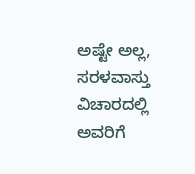ಅಷ್ಟೇ ಅಲ್ಲ, ಸರಳವಾಸ್ತು ವಿಚಾರದಲ್ಲಿ ಅವರಿಗೆ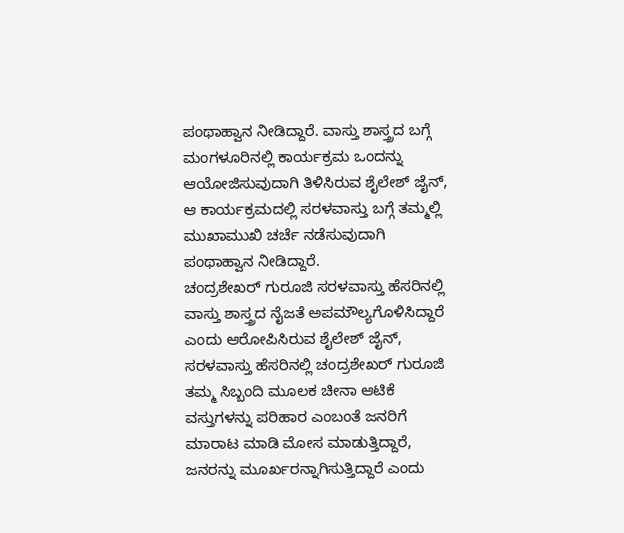ಪಂಥಾಹ್ವಾನ ನೀಡಿದ್ದಾರೆ. ವಾಸ್ತು ಶಾಸ್ತ್ರದ ಬಗ್ಗೆ ಮಂಗಳೂರಿನಲ್ಲಿ ಕಾರ್ಯಕ್ರಮ ಒಂದನ್ನು ಆಯೋಜಿಸುವುದಾಗಿ ತಿಳಿಸಿರುವ ಶೈಲೇಶ್ ಜೈನ್, ಆ ಕಾರ್ಯಕ್ರಮದಲ್ಲಿ ಸರಳವಾಸ್ತು ಬಗ್ಗೆ ತಮ್ಮಲ್ಲಿ ಮುಖಾಮುಖಿ ಚರ್ಚೆ ನಡೆಸುವುದಾಗಿ ಪಂಥಾಹ್ವಾನ ನೀಡಿದ್ದಾರೆ.
ಚಂದ್ರಶೇಖರ್ ಗುರೂಜಿ ಸರಳವಾಸ್ತು ಹೆಸರಿನಲ್ಲಿ ವಾಸ್ತು ಶಾಸ್ತ್ರದ ನೈಜತೆ ಅಪಮೌಲ್ಯಗೊಳಿಸಿದ್ದಾರೆ ಎಂದು ಆರೋಪಿಸಿರುವ ಶೈಲೇಶ್ ಜೈನ್, ಸರಳವಾಸ್ತು ಹೆಸರಿನಲ್ಲಿ ಚಂದ್ರಶೇಖರ್ ಗುರೂಜಿ ತಮ್ಮ ಸಿಬ್ಬಂದಿ ಮೂಲಕ ಚೀನಾ ಆಟಿಕೆ ವಸ್ತುಗಳನ್ನು ಪರಿಹಾರ ಎಂಬಂತೆ ಜನರಿಗೆ ಮಾರಾಟ ಮಾಡಿ ಮೋಸ ಮಾಡುತ್ತಿದ್ದಾರೆ, ಜನರನ್ನು ಮೂರ್ಖರನ್ನಾಗಿಸುತ್ತಿದ್ದಾರೆ ಎಂದು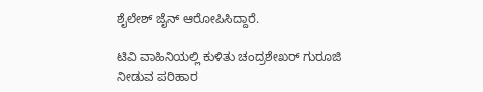ಶೈಲೇಶ್ ಜೈನ್ ಆರೋಪಿಸಿದ್ದಾರೆ.

ಟಿವಿ ವಾಹಿನಿಯಲ್ಲಿ ಕುಳಿತು ಚಂದ್ರಶೇಖರ್ ಗುರೂಜಿ ನೀಡುವ ಪರಿಹಾರ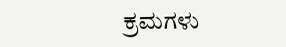ಕ್ರಮಗಳು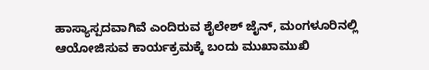ಹಾಸ್ಯಾಸ್ಪದವಾಗಿವೆ ಎಂದಿರುವ ಶೈಲೇಶ್ ಜೈನ್, ಮಂಗಳೂರಿನಲ್ಲಿ ಆಯೋಜಿಸುವ ಕಾರ್ಯಕ್ರಮಕ್ಕೆ ಬಂದು ಮುಖಾಮುಖಿ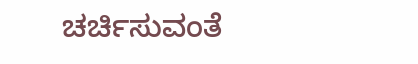ಚರ್ಚಿಸುವಂತೆ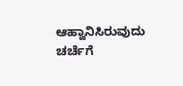ಆಹ್ವಾನಿಸಿರುವುದು ಚರ್ಚೆಗೆ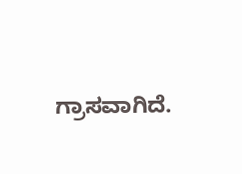ಗ್ರಾಸವಾಗಿದೆ.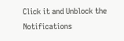Click it and Unblock the Notifications